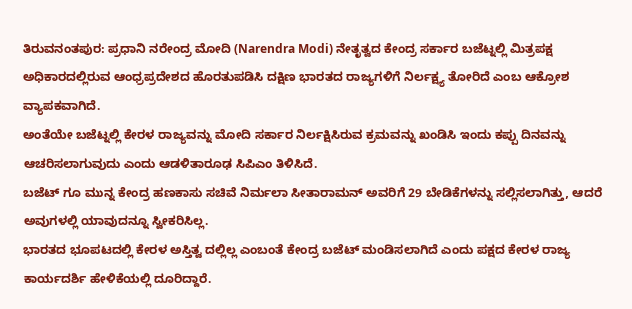ತಿರುವನಂತಪುರ: ಪ್ರಧಾನಿ ನರೇಂದ್ರ ಮೋದಿ (Narendra Modi) ನೇತೃತ್ವದ ಕೇಂದ್ರ ಸರ್ಕಾರ ಬಜೆಟ್ನಲ್ಲಿ ಮಿತ್ರಪಕ್ಷ ಅಧಿಕಾರದಲ್ಲಿರುವ ಆಂಧ್ರಪ್ರದೇಶದ ಹೊರತುಪಡಿಸಿ ದಕ್ಷಿಣ ಭಾರತದ ರಾಜ್ಯಗಳಿಗೆ ನಿರ್ಲಕ್ಷ್ಯ ತೋರಿದೆ ಎಂಬ ಆಕ್ರೋಶ ವ್ಯಾಪಕವಾಗಿದೆ.
ಅಂತೆಯೇ ಬಜೆಟ್ನಲ್ಲಿ ಕೇರಳ ರಾಜ್ಯವನ್ನು ಮೋದಿ ಸರ್ಕಾರ ನಿರ್ಲಕ್ಷಿಸಿರುವ ಕ್ರಮವನ್ನು ಖಂಡಿಸಿ ಇಂದು ಕಪ್ಪು ದಿನವನ್ನು ಆಚರಿಸಲಾಗುವುದು ಎಂದು ಆಡಳಿತಾರೂಢ ಸಿಪಿಎಂ ತಿಳಿಸಿದೆ.
ಬಜೆಟ್ ಗೂ ಮುನ್ನ ಕೇಂದ್ರ ಹಣಕಾಸು ಸಚಿವೆ ನಿರ್ಮಲಾ ಸೀತಾರಾಮನ್ ಅವರಿಗೆ 29 ಬೇಡಿಕೆಗಳನ್ನು ಸಲ್ಲಿಸಲಾಗಿತ್ತು, ಆದರೆ ಅವುಗಳಲ್ಲಿ ಯಾವುದನ್ನೂ ಸ್ವೀಕರಿಸಿಲ್ಲ.
ಭಾರತದ ಭೂಪಟದಲ್ಲಿ ಕೇರಳ ಅಸ್ತಿತ್ವ ದಲ್ಲಿಲ್ಲ ಎಂಬಂತೆ ಕೇಂದ್ರ ಬಜೆಟ್ ಮಂಡಿಸಲಾಗಿದೆ ಎಂದು ಪಕ್ಷದ ಕೇರಳ ರಾಜ್ಯ ಕಾರ್ಯದರ್ಶಿ ಹೇಳಿಕೆಯಲ್ಲಿ ದೂರಿದ್ದಾರೆ.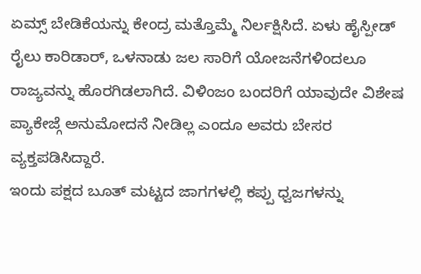ಏಮ್ಸ್ ಬೇಡಿಕೆಯನ್ನು ಕೇಂದ್ರ ಮತ್ತೊಮ್ಮೆ ನಿರ್ಲಕ್ಷಿಸಿದೆ. ಏಳು ಹೈಸ್ಪೀಡ್ ರೈಲು ಕಾರಿಡಾರ್, ಒಳನಾಡು ಜಲ ಸಾರಿಗೆ ಯೋಜನೆಗಳಿಂದಲೂ ರಾಜ್ಯವನ್ನು ಹೊರಗಿಡಲಾಗಿದೆ. ವಿಳಿಂಜಂ ಬಂದರಿಗೆ ಯಾವುದೇ ವಿಶೇಷ ಪ್ಯಾಕೇಜ್ಗೆ ಅನುಮೋದನೆ ನೀಡಿಲ್ಲ ಎಂದೂ ಅವರು ಬೇಸರ ವ್ಯಕ್ತಪಡಿಸಿದ್ದಾರೆ.
ಇಂದು ಪಕ್ಷದ ಬೂತ್ ಮಟ್ಟದ ಜಾಗಗಳಲ್ಲಿ ಕಪ್ಪು ಧ್ವಜಗಳನ್ನು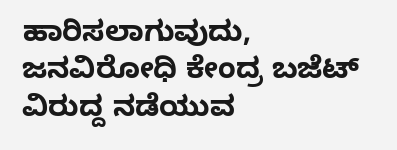ಹಾರಿಸಲಾಗುವುದು, ಜನವಿರೋಧಿ ಕೇಂದ್ರ ಬಜೆಟ್ ವಿರುದ್ದ ನಡೆಯುವ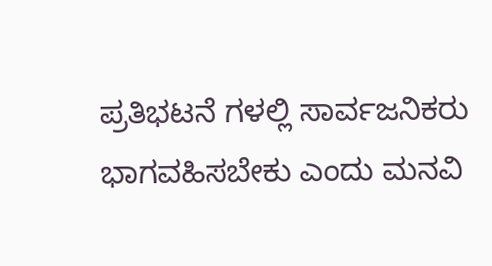ಪ್ರತಿಭಟನೆ ಗಳಲ್ಲಿ ಸಾರ್ವಜನಿಕರು ಭಾಗವಹಿಸಬೇಕು ಎಂದು ಮನವಿ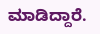ಮಾಡಿದ್ದಾರೆ.